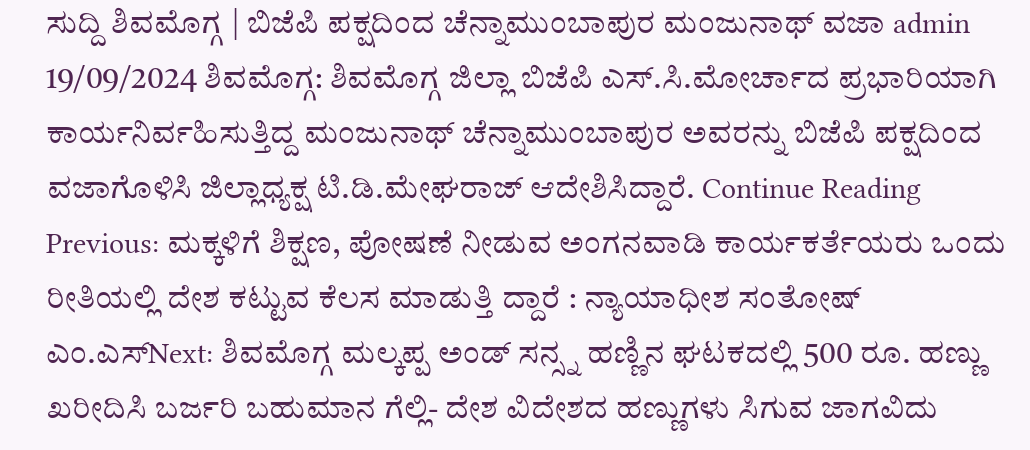ಸುದ್ದಿ ಶಿವಮೊಗ್ಗ | ಬಿಜೆಪಿ ಪಕ್ಷದಿಂದ ಚೆನ್ನಾಮುಂಬಾಪುರ ಮಂಜುನಾಥ್ ವಜಾ admin 19/09/2024 ಶಿವಮೊಗ್ಗ: ಶಿವಮೊಗ್ಗ ಜಿಲ್ಲಾ ಬಿಜೆಪಿ ಎಸ್.ಸಿ.ಮೋರ್ಚಾದ ಪ್ರಭಾರಿಯಾಗಿ ಕಾರ್ಯನಿರ್ವಹಿಸುತ್ತಿದ್ದ ಮಂಜುನಾಥ್ ಚೆನ್ನಾಮುಂಬಾಪುರ ಅವರನ್ನು ಬಿಜೆಪಿ ಪಕ್ಷದಿಂದ ವಜಾಗೊಳಿಸಿ ಜಿಲ್ಲಾಧ್ಯಕ್ಷ ಟಿ.ಡಿ.ಮೇಘರಾಜ್ ಆದೇಶಿಸಿದ್ದಾರೆ. Continue Reading Previous: ಮಕ್ಕಳಿಗೆ ಶಿಕ್ಷಣ, ಪೋಷಣೆ ನೀಡುವ ಅಂಗನವಾಡಿ ಕಾರ್ಯಕರ್ತೆಯರು ಒಂದು ರೀತಿಯಲ್ಲಿ ದೇಶ ಕಟ್ಟುವ ಕೆಲಸ ಮಾಡುತ್ತಿ ದ್ದಾರೆ : ನ್ಯಾಯಾಧೀಶ ಸಂತೋಷ್ ಎಂ.ಎಸ್Next: ಶಿವಮೊಗ್ಗ ಮಲ್ಕಪ್ಪ ಅಂಡ್ ಸನ್ಸ್ನ ಹಣ್ಣಿನ ಘಟಕದಲ್ಲಿ 500 ರೂ. ಹಣ್ಣು ಖರೀದಿಸಿ ಬರ್ಜರಿ ಬಹುಮಾನ ಗೆಲ್ಲಿ- ದೇಶ ವಿದೇಶದ ಹಣ್ಣುಗಳು ಸಿಗುವ ಜಾಗವಿದು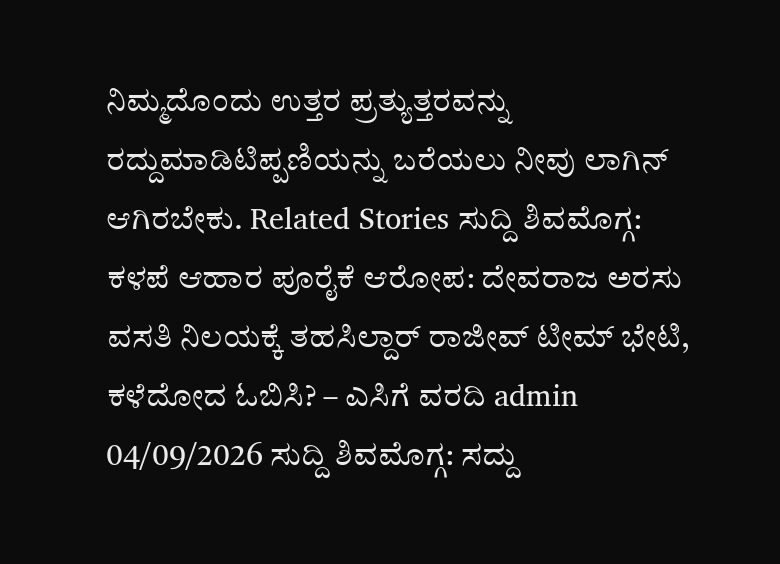ನಿಮ್ಮದೊಂದು ಉತ್ತರ ಪ್ರತ್ಯುತ್ತರವನ್ನು ರದ್ದುಮಾಡಿಟಿಪ್ಪಣಿಯನ್ನು ಬರೆಯಲು ನೀವು ಲಾಗಿನ್ ಆಗಿರಬೇಕು. Related Stories ಸುದ್ದಿ ಶಿವಮೊಗ್ಗ: ಕಳಪೆ ಆಹಾರ ಪೂರೈಕೆ ಆರೋಪ: ದೇವರಾಜ ಅರಸು ವಸತಿ ನಿಲಯಕ್ಕೆ ತಹಸಿಲ್ದಾರ್ ರಾಜೀವ್ ಟೀಮ್ ಭೇಟಿ, ಕಳೆದೋದ ಓಬಿಸಿ? – ಎಸಿಗೆ ವರದಿ admin 04/09/2026 ಸುದ್ದಿ ಶಿವಮೊಗ್ಗ: ಸದ್ದು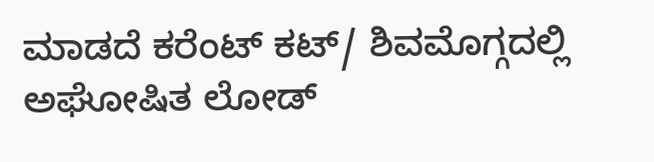ಮಾಡದೆ ಕರೆಂಟ್ ಕಟ್/ ಶಿವಮೊಗ್ಗದಲ್ಲಿ ಅಘೋಷಿತ ಲೋಡ್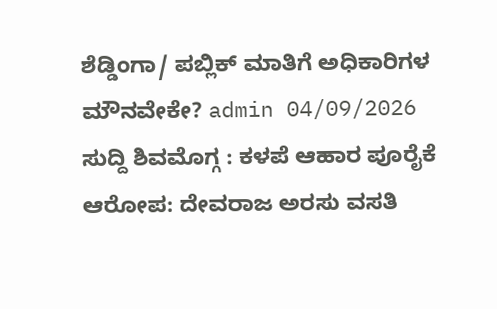ಶೆಡ್ಡಿಂಗಾ/ ಪಬ್ಲಿಕ್ ಮಾತಿಗೆ ಅಧಿಕಾರಿಗಳ ಮೌನವೇಕೇ? admin 04/09/2026 ಸುದ್ದಿ ಶಿವಮೊಗ್ಗ : ಕಳಪೆ ಆಹಾರ ಪೂರೈಕೆ ಆರೋಪ: ದೇವರಾಜ ಅರಸು ವಸತಿ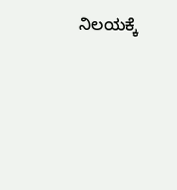ನಿಲಯಕ್ಕೆ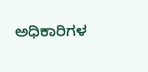ಅಧಿಕಾರಿಗಳ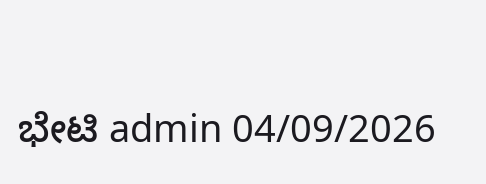ಭೇಟಿ admin 04/09/2026